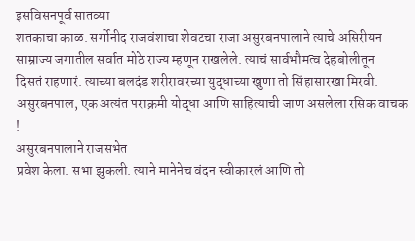इसविसनपूर्व सातव्या
शतकाचा काळ. सर्गोनीद राजवंशाचा शेवटचा राजा असुरबनपालाने त्याचे असिरीयन
साम्राज्य जगातील सर्वात मोठे राज्य म्हणून राखलेले. त्याचं सार्वभौमत्व देहबोलीतून
दिसतं राहणारं. त्याच्या बलदंड शरीरावरच्या युद्धाच्या खुणा तो सिंहासारखा मिरवी.
असुरबनपाल, एक अत्यंत पराक्रमी योद्धा आणि साहित्याची जाण असलेला रसिक वाचक !
असुरबनपालाने राजसभेत
प्रवेश केला. सभा झुकली. त्याने मानेनेच वंदन स्वीकारलं आणि तो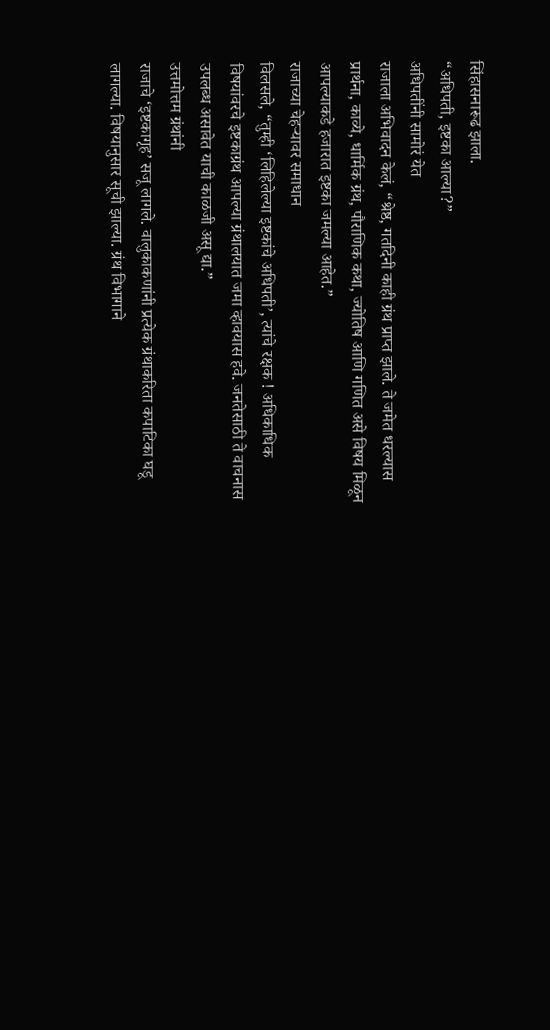सिंहासनारूढ झाला.
“अधिपती, इष्टका आल्या?”
अधिपतींनी सामोरं येत
राजाला अभिवादन केलं, “श्रेष्ठ, गतदिनी काही ग्रंथ प्राप्त झाले. ते जमेत धरल्यास
प्रार्थना, काव्ये, धार्मिक ग्रंथ, पौराणिक कथा, ज्योतिष आणि गणित असे विषय मिळून
आपल्याकडे हजारात इष्टका जमल्या आहेत.”
राजाच्या चेहऱ्यावर समाधान
विलसले, “तुम्ही ‘लिहिलेल्या इष्टकांचे अधिपती’, त्यांचे रक्षक ! अधिकाधिक
विषयांवरचे इष्टकाग्रंथ आपल्या ग्रंथालयात जमा व्हावयास हवे. जनतेसाठी ते वाचनास
उपलब्ध असावेत याची काळजी असू द्या.”
उत्तमोत्तम ग्रंथांनी
राजाचे ‘इष्टकागृह’ सजू लागले. वालुकाकणांनी प्रत्येक ग्रंथाकरिता कपाटिका घडू
लागल्या. विषयानुसार सूची झाल्या. ग्रंथ विभागाने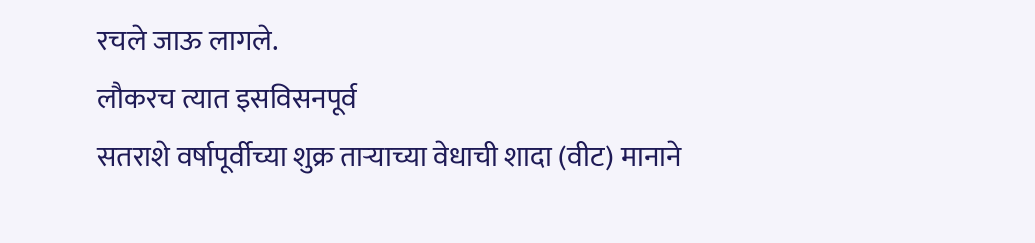रचले जाऊ लागले.
लौकरच त्यात इसविसनपूर्व
सतराशे वर्षापूर्वीच्या शुक्र ताऱ्याच्या वेधाची शादा (वीट) मानाने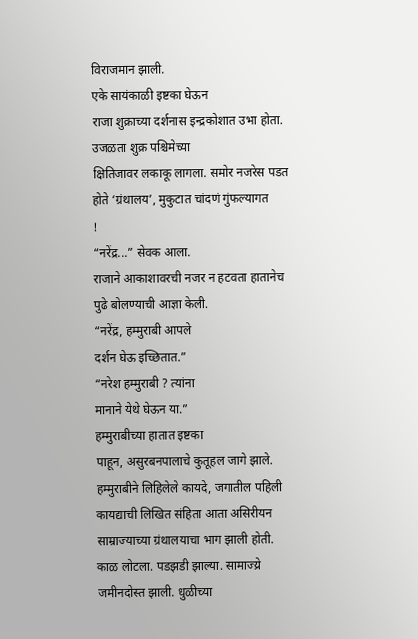विराजमान झाली.
एके सायंकाळी इष्टका घेऊन
राजा शुक्राच्या दर्शनास इन्द्रकोशात उभा होता. उजळता शुक्र पश्चिमेच्या
क्षितिजावर लकाकू लागला. समोर नजरेस पडत होते ‘ग्रंथालय’, मुकुटात चांदणं गुंफल्यागत
!
“नरेंद्र...” सेवक आला.
राजाने आकाशावरची नजर न हटवता हातानेच पुढे बोलण्याची आज्ञा केली.
“नरेंद्र, हम्मुराबी आपले
दर्शन घेऊ इच्छितात.”
“नरेश हम्मुराबी ? त्यांना
मानाने येथे घेऊन या.”
हम्मुराबीच्या हातात इष्टका
पाहून, असुरबनपालाचे कुतूहल जागे झाले. हम्मुराबीने लिहिलेले कायदे, जगातील पहिली
कायद्याची लिखित संहिता आता असिरीयन साम्राज्याच्या ग्रंथालयाचा भाग झाली होती.
काळ लोटला. पडझडी झाल्या. सामाज्य्रे जमीनदोस्त झाली. धुळीच्या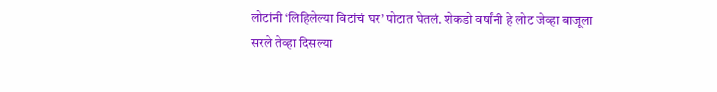लोटांनी ‘लिहिलेल्या विटांचं घर’ पोटात घेतलं. शेकडो वर्षांनी हे लोट जेव्हा बाजूला
सरले तेव्हा दिसल्या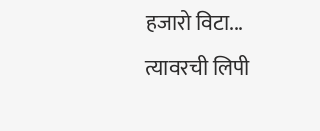हजारो विटा... त्यावरची लिपी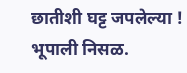छातीशी घट्ट जपलेल्या !
भूपाली निसळ.